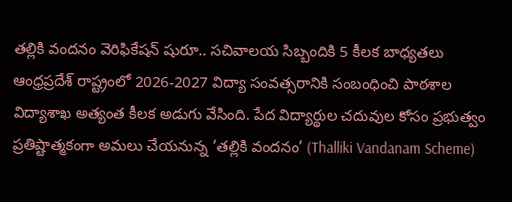తల్లికి వందనం వెరిఫికేషన్ షురూ.. సచివాలయ సిబ్బందికి 5 కీలక బాధ్యతలు
ఆంధ్రప్రదేశ్ రాష్ట్రంలో 2026-2027 విద్యా సంవత్సరానికి సంబంధించి పాఠశాల విద్యాశాఖ అత్యంత కీలక అడుగు వేసింది. పేద విద్యార్థుల చదువుల కోసం ప్రభుత్వం ప్రతిష్టాత్మకంగా అమలు చేయనున్న ‘తల్లికి వందనం’ (Thalliki Vandanam Scheme)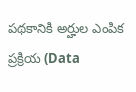పథకానికి అర్హుల ఎంపిక ప్రక్రియ (Data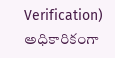Verification) అధికారికంగా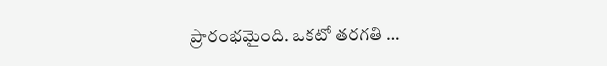ప్రారంభమైంది. ఒకటో తరగతి …